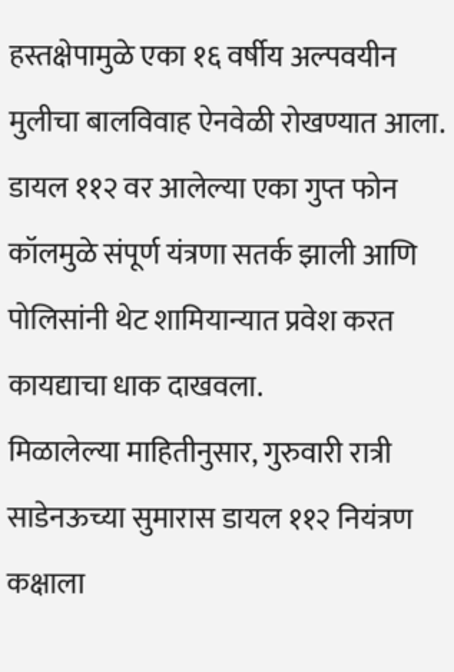हस्तक्षेपामुळे एका १६ वर्षीय अल्पवयीन मुलीचा बालविवाह ऐनवेळी रोखण्यात आला. डायल ११२ वर आलेल्या एका गुप्त फोन कॉलमुळे संपूर्ण यंत्रणा सतर्क झाली आणि पोलिसांनी थेट शामियान्यात प्रवेश करत कायद्याचा धाक दाखवला.
मिळालेल्या माहितीनुसार, गुरुवारी रात्री साडेनऊच्या सुमारास डायल ११२ नियंत्रण कक्षाला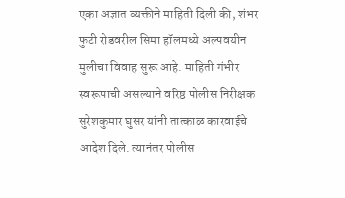एका अज्ञात व्यक्तीने माहिती दिली की, शंभर फुटी रोडवरील सिमा हॉलमध्ये अल्पवयीन मुलीचा विवाह सुरू आहे. माहिती गंभीर स्वरूपाची असल्याने वरिष्ठ पोलीस निरीक्षक सुरेशकुमार घुसर यांनी तात्काळ कारवाईचे आदेश दिले. त्यानंतर पोलीस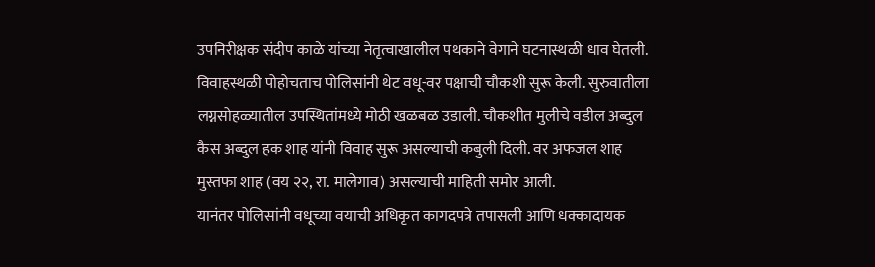उपनिरीक्षक संदीप काळे यांच्या नेतृत्वाखालील पथकाने वेगाने घटनास्थळी धाव घेतली.
विवाहस्थळी पोहोचताच पोलिसांनी थेट वधू-वर पक्षाची चौकशी सुरू केली. सुरुवातीला लग्नसोहळ्यातील उपस्थितांमध्ये मोठी खळबळ उडाली. चौकशीत मुलीचे वडील अब्दुल कैस अब्दुल हक शाह यांनी विवाह सुरू असल्याची कबुली दिली. वर अफजल शाह मुस्तफा शाह (वय २२, रा. मालेगाव) असल्याची माहिती समोर आली.
यानंतर पोलिसांनी वधूच्या वयाची अधिकृत कागदपत्रे तपासली आणि धक्कादायक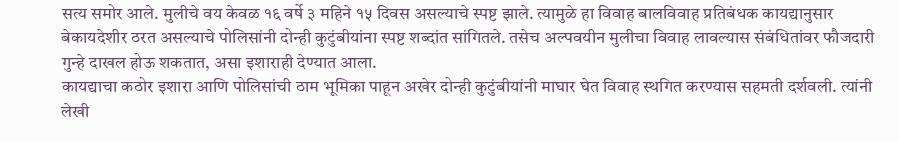सत्य समोर आले. मुलीचे वय केवळ १६ वर्षे ३ महिने १५ दिवस असल्याचे स्पष्ट झाले. त्यामुळे हा विवाह बालविवाह प्रतिबंधक कायद्यानुसार बेकायदेशीर ठरत असल्याचे पोलिसांनी दोन्ही कुटुंबीयांना स्पष्ट शब्दांत सांगितले. तसेच अल्पवयीन मुलीचा विवाह लावल्यास संबंधितांवर फौजदारी गुन्हे दाखल होऊ शकतात, असा इशाराही देण्यात आला.
कायद्याचा कठोर इशारा आणि पोलिसांची ठाम भूमिका पाहून अखेर दोन्ही कुटुंबीयांनी माघार घेत विवाह स्थगित करण्यास सहमती दर्शवली. त्यांनी लेखी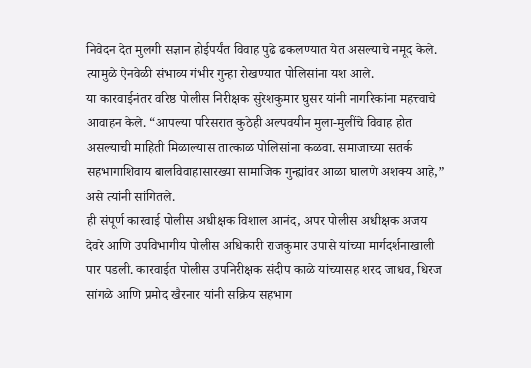निवेदन देत मुलगी सज्ञान होईपर्यंत विवाह पुढे ढकलण्यात येत असल्याचे नमूद केले. त्यामुळे ऐनवेळी संभाव्य गंभीर गुन्हा रोखण्यात पोलिसांना यश आले.
या कारवाईनंतर वरिष्ठ पोलीस निरीक्षक सुरेशकुमार घुसर यांनी नागरिकांना महत्त्वाचे आवाहन केले. “आपल्या परिसरात कुठेही अल्पवयीन मुला-मुलींचे विवाह होत असल्याची माहिती मिळाल्यास तात्काळ पोलिसांना कळवा. समाजाच्या सतर्क सहभागाशिवाय बालविवाहासारख्या सामाजिक गुन्ह्यांवर आळा घालणे अशक्य आहे,” असे त्यांनी सांगितले.
ही संपूर्ण कारवाई पोलीस अधीक्षक विशाल आनंद, अपर पोलीस अधीक्षक अजय देवरे आणि उपविभागीय पोलीस अधिकारी राजकुमार उपासे यांच्या मार्गदर्शनाखाली पार पडली. कारवाईत पोलीस उपनिरीक्षक संदीप काळे यांच्यासह शरद जाधव, धिरज सांगळे आणि प्रमोद खैरनार यांनी सक्रिय सहभाग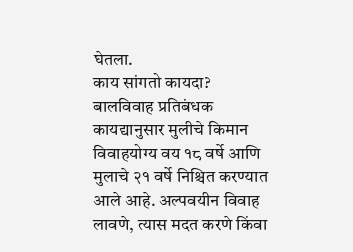घेतला.
काय सांगतो कायदा?
बालविवाह प्रतिबंधक कायद्यानुसार मुलीचे किमान विवाहयोग्य वय १८ वर्षे आणि मुलाचे २१ वर्षे निश्चित करण्यात आले आहे. अल्पवयीन विवाह लावणे, त्यास मदत करणे किंवा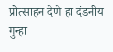प्रोत्साहन देणे हा दंडनीय गुन्हा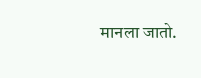मानला जातो.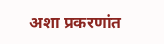अशा प्रकरणांत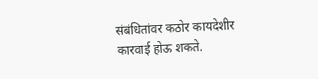संबंधितांवर कठोर कायदेशीर कारवाई होऊ शकते.